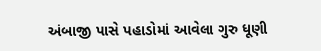અંબાજી પાસે પહાડોમાં આવેલા ગુરુ ધૂણી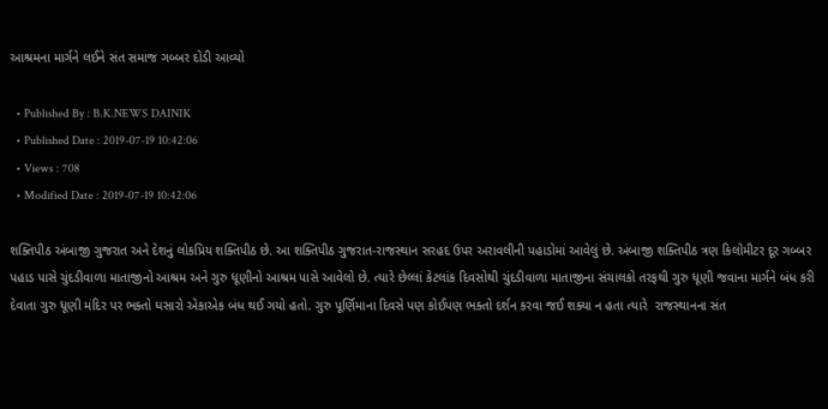આશ્રમના માર્ગને લઈને સંત સમાજ ગબ્બર દોડી આવ્યો

  • Published By : B.K.NEWS DAINIK
  • Published Date : 2019-07-19 10:42:06
  • Views : 708
  • Modified Date : 2019-07-19 10:42:06

શક્તિપીઠ અંબાજી ગુજરાત અને દેશનું લોકપ્રિય શક્તિપીઠ છે. આ શક્તિપીઠ ગુજરાત-રાજસ્થાન સરહદ ઉપર અરાવલીની પહાડોમાં આવેલું છે. અંબાજી શક્તિપીઠ ત્રણ કિલોમીટર દૂર ગબ્બર
પહાડ પાસે ચુંદડીવાળા માતાજીનો આશ્રમ અને ગુરુ ધૂણીનો આશ્રમ પાસે આવેલો છે. ત્યારે છેલ્લાં કેટલાંક દિવસોથી ચુંદડીવાળા માતાજીના સંચાલકો તરફથી ગુરુ ધૂણી જવાના માર્ગને બંધ કરી દેવાતા ગુરુ ધૂણી મંદિર પર ભક્તો ઘસારો એકાએક બંધ થઈ ગયો હતો. ગુરુ પૂર્ણિમાના દિવસે પણ કોઈપણ ભક્તો દર્શન કરવા જઈ શક્યા ન હતા ત્યારે  રાજસ્થાનના સંત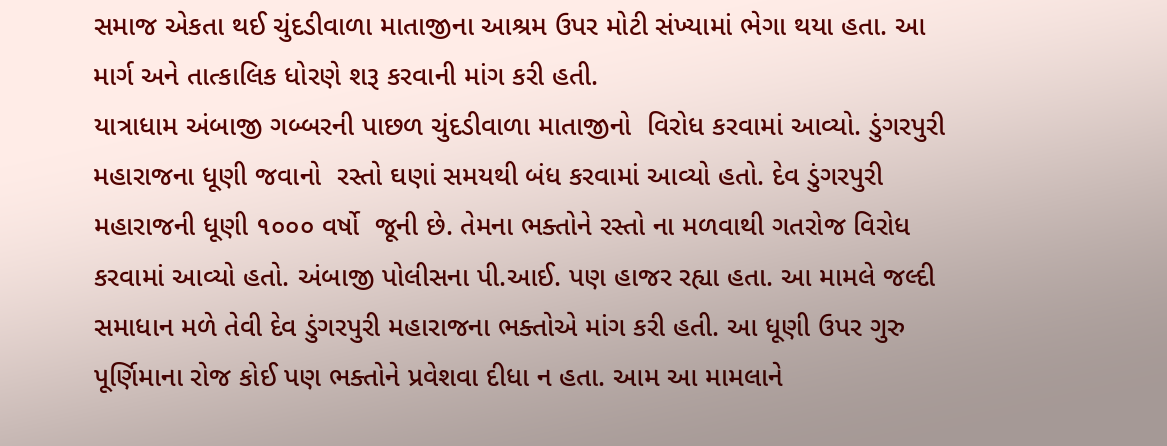સમાજ એકતા થઈ ચુંદડીવાળા માતાજીના આશ્રમ ઉપર મોટી સંખ્યામાં ભેગા થયા હતા. આ માર્ગ અને તાત્કાલિક ધોરણે શરૂ કરવાની માંગ કરી હતી.
યાત્રાધામ અંબાજી ગબ્બરની પાછળ ચુંદડીવાળા માતાજીનો  વિરોધ કરવામાં આવ્યો. ડુંગરપુરી મહારાજના ધૂણી જવાનો  રસ્તો ઘણાં સમયથી બંધ કરવામાં આવ્યો હતો. દેવ ડુંગરપુરી મહારાજની ધૂણી ૧૦૦૦ વર્ષો  જૂની છે. તેમના ભક્તોને રસ્તો ના મળવાથી ગતરોજ વિરોધ કરવામાં આવ્યો હતો. અંબાજી પોલીસના પી.આઈ. પણ હાજર રહ્યા હતા. આ મામલે જલ્દી સમાધાન મળે તેવી દેવ ડુંગરપુરી મહારાજના ભક્તોએ માંગ કરી હતી. આ ધૂણી ઉપર ગુરુ પૂર્ણિમાના રોજ કોઈ પણ ભક્તોને પ્રવેશવા દીધા ન હતા. આમ આ મામલાને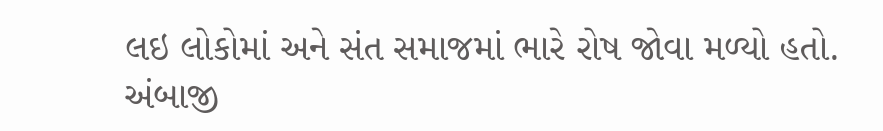લઇ લોકોમાં અને સંત સમાજમાં ભારે રોષ જોવા મળ્યો હતો. અંબાજી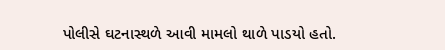પોલીસે ઘટનાસ્થળે આવી મામલો થાળે પાડયો હતો.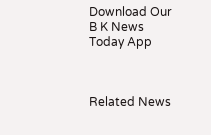Download Our B K News Today App



Related News